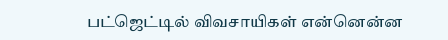பட்ஜெட்டில் விவசாயிகள் என்னென்ன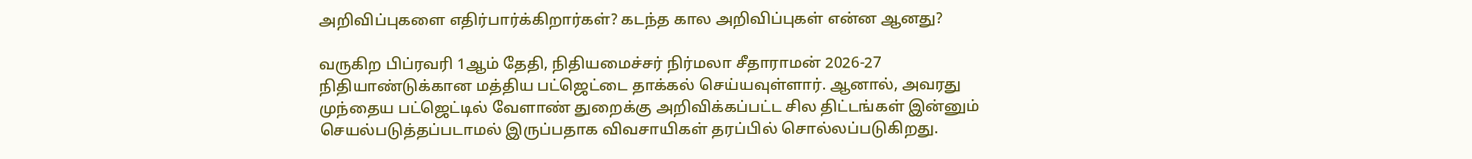அறிவிப்புகளை எதிர்பார்க்கிறார்கள்? கடந்த கால அறிவிப்புகள் என்ன ஆனது?

வருகிற பிப்ரவரி 1ஆம் தேதி, நிதியமைச்சர் நிர்மலா சீதாராமன் 2026-27 நிதியாண்டுக்கான மத்திய பட்ஜெட்டை தாக்கல் செய்யவுள்ளார். ஆனால், அவரது முந்தைய பட்ஜெட்டில் வேளாண் துறைக்கு அறிவிக்கப்பட்ட சில திட்டங்கள் இன்னும் செயல்படுத்தப்படாமல் இருப்பதாக விவசாயிகள் தரப்பில் சொல்லப்படுகிறது.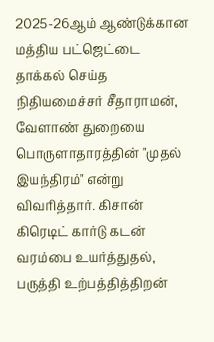2025-26ஆம் ஆண்டுக்கான மத்திய பட்ஜெட்டை தாக்கல் செய்த நிதியமைச்சர் சீதாராமன், வேளாண் துறையை பொருளாதாரத்தின் "முதல் இயந்திரம்" என்று விவரித்தார். கிசான் கிரெடிட் கார்டு கடன் வரம்பை உயர்த்துதல், பருத்தி உற்பத்தித்திறன்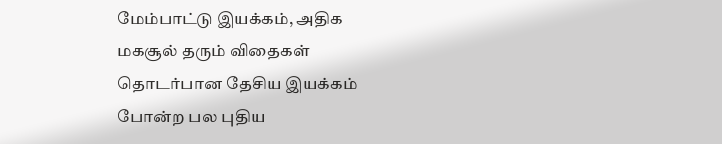மேம்பாட்டு இயக்கம், அதிக மகசூல் தரும் விதைகள் தொடர்பான தேசிய இயக்கம் போன்ற பல புதிய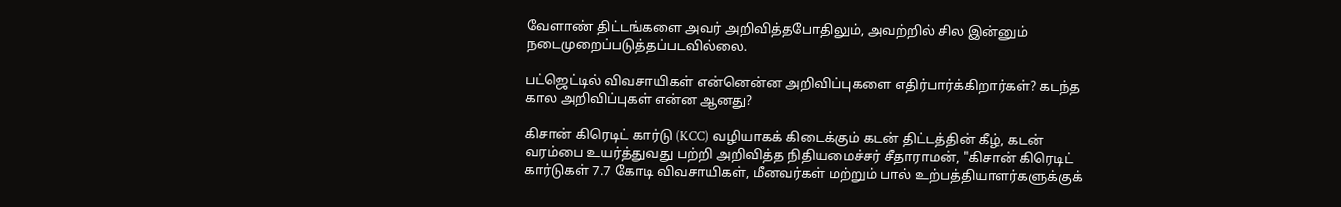வேளாண் திட்டங்களை அவர் அறிவித்தபோதிலும், அவற்றில் சில இன்னும் நடைமுறைப்படுத்தப்படவில்லை.

பட்ஜெட்டில் விவசாயிகள் என்னென்ன அறிவிப்புகளை எதிர்பார்க்கிறார்கள்? கடந்த கால அறிவிப்புகள் என்ன ஆனது?

கிசான் கிரெடிட் கார்டு (KCC) வழியாகக் கிடைக்கும் கடன் திட்டத்தின் கீழ், கடன் வரம்பை உயர்த்துவது பற்றி அறிவித்த நிதியமைச்சர் சீதாராமன், "கிசான் கிரெடிட் கார்டுகள் 7.7 கோடி விவசாயிகள், மீனவர்கள் மற்றும் பால் உற்பத்தியாளர்களுக்குக்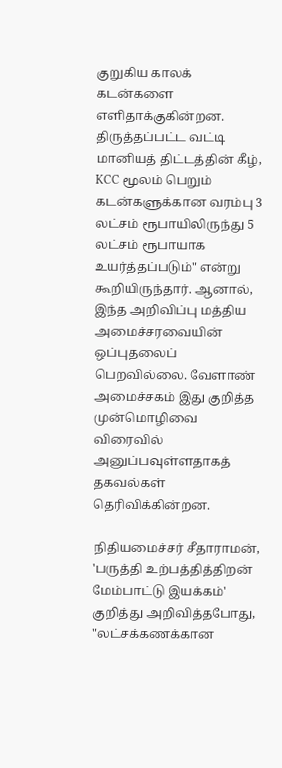குறுகிய காலக் கடன்களை எளிதாக்குகின்றன. திருத்தப்பட்ட வட்டி மானியத் திட்டத்தின் கீழ், KCC மூலம் பெறும் கடன்களுக்கான வரம்பு 3 லட்சம் ரூபாயிலிருந்து 5 லட்சம் ரூபாயாக உயர்த்தப்படும்" என்று கூறியிருந்தார். ஆனால், இந்த அறிவிப்பு மத்திய அமைச்சரவையின் ஒப்புதலைப் பெறவில்லை. வேளாண் அமைச்சகம் இது குறித்த முன்மொழிவை விரைவில் அனுப்பவுள்ளதாகத் தகவல்கள் தெரிவிக்கின்றன.

நிதியமைச்சர் சீதாராமன், 'பருத்தி உற்பத்தித்திறன் மேம்பாட்டு இயக்கம்' குறித்து அறிவித்தபோது, "லட்சக்கணக்கான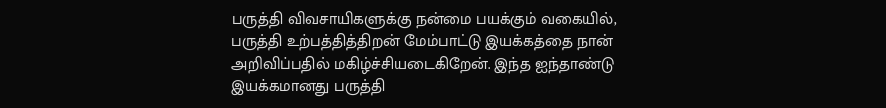பருத்தி விவசாயிகளுக்கு நன்மை பயக்கும் வகையில், பருத்தி உற்பத்தித்திறன் மேம்பாட்டு இயக்கத்தை நான் அறிவிப்பதில் மகிழ்ச்சியடைகிறேன். இந்த ஐந்தாண்டு இயக்கமானது பருத்தி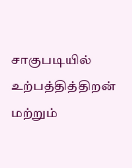சாகுபடியில் உற்பத்தித்திறன் மற்றும்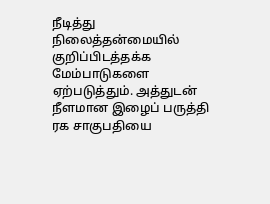நீடித்து நிலைத்தன்மையில் குறிப்பிடத்தக்க மேம்பாடுகளை ஏற்படுத்தும். அத்துடன் நீளமான இழைப் பருத்தி ரக சாகுபதியை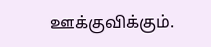ஊக்குவிக்கும்.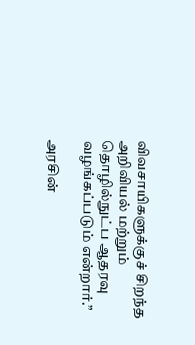விவசாயிகளுக்குச் சிறந்த அறிவியல் மற்றும் தொழில்நுட்ப ஆதரவு வழங்கப்படும் என்றார்.”

அரசின்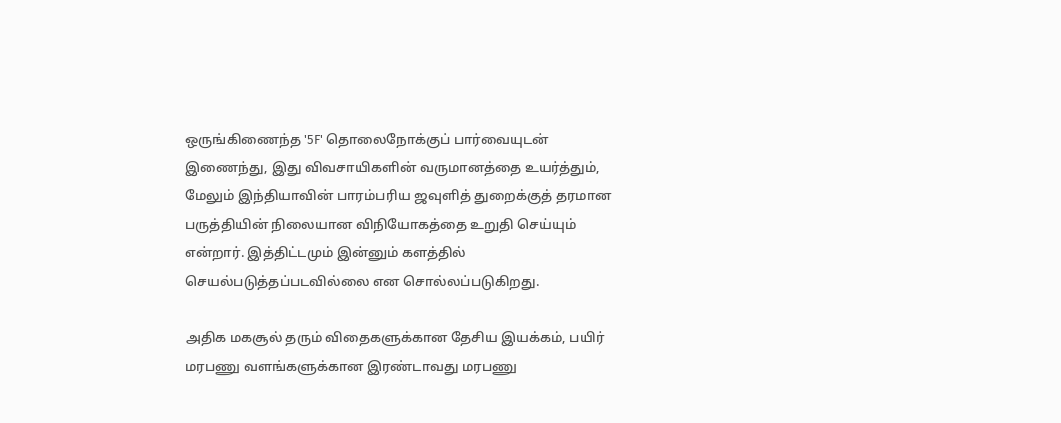ஒருங்கிணைந்த '5F' தொலைநோக்குப் பார்வையுடன் இணைந்து, இது விவசாயிகளின் வருமானத்தை உயர்த்தும், மேலும் இந்தியாவின் பாரம்பரிய ஜவுளித் துறைக்குத் தரமான பருத்தியின் நிலையான விநியோகத்தை உறுதி செய்யும் என்றார். இத்திட்டமும் இன்னும் களத்தில் செயல்படுத்தப்படவில்லை என சொல்லப்படுகிறது.

அதிக மகசூல் தரும் விதைகளுக்கான தேசிய இயக்கம், பயிர் மரபணு வளங்களுக்கான இரண்டாவது மரபணு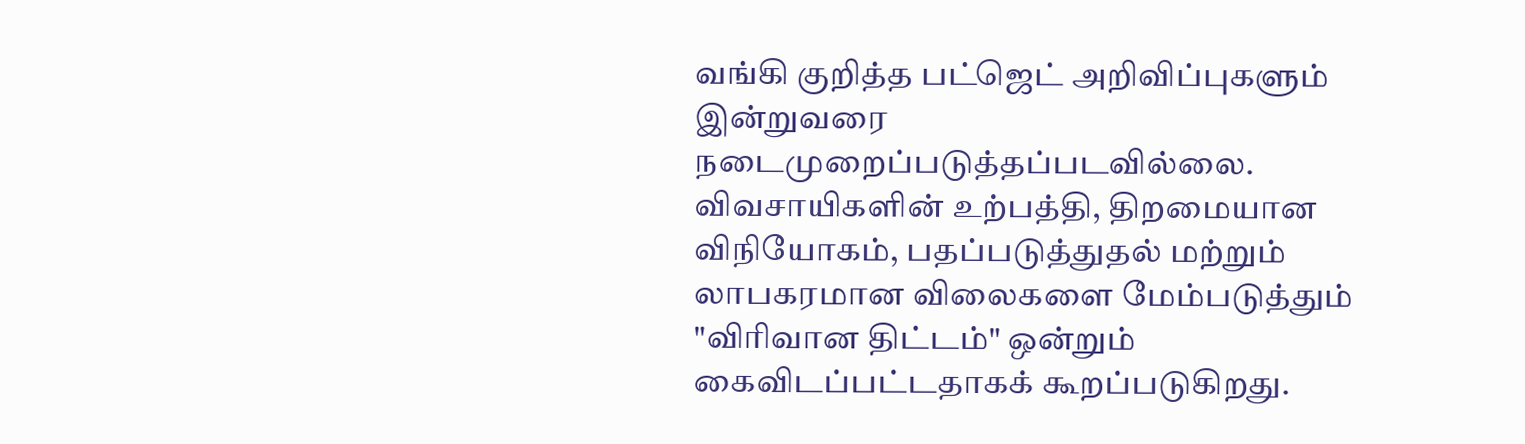வங்கி குறித்த பட்ஜெட் அறிவிப்புகளும் இன்றுவரை நடைமுறைப்படுத்தப்படவில்லை. விவசாயிகளின் உற்பத்தி, திறமையான விநியோகம், பதப்படுத்துதல் மற்றும் லாபகரமான விலைகளை மேம்படுத்தும் "விரிவான திட்டம்" ஒன்றும் கைவிடப்பட்டதாகக் கூறப்படுகிறது.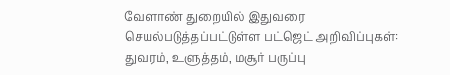வேளாண் துறையில் இதுவரை செயல்படுத்தப்பட்டுள்ள பட்ஜெட் அறிவிப்புகள்: துவரம், உளுத்தம், மசூர் பருப்பு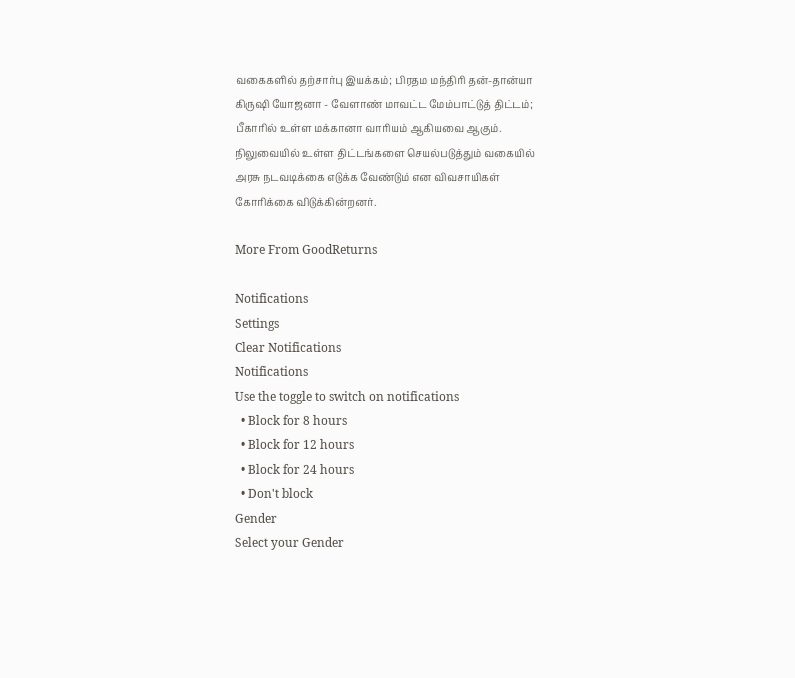வகைகளில் தற்சார்பு இயக்கம்; பிரதம மந்திரி தன்-தான்யா கிருஷி யோஜனா - வேளாண் மாவட்ட மேம்பாட்டுத் திட்டம்; பீகாரில் உள்ள மக்கானா வாரியம் ஆகியவை ஆகும். நிலுவையில் உள்ள திட்டங்களை செயல்படுத்தும் வகையில் அரசு நடவடிக்கை எடுக்க வேண்டும் என விவசாயிகள் கோரிக்கை விடுக்கின்றனர்.

More From GoodReturns

Notifications
Settings
Clear Notifications
Notifications
Use the toggle to switch on notifications
  • Block for 8 hours
  • Block for 12 hours
  • Block for 24 hours
  • Don't block
Gender
Select your Gender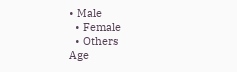• Male
  • Female
  • Others
Age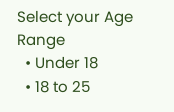Select your Age Range
  • Under 18
  • 18 to 25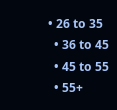• 26 to 35
  • 36 to 45
  • 45 to 55
  • 55+